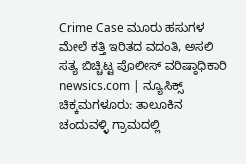Crime Case ಮೂರು ಹಸುಗಳ ಮೇಲೆ ಕತ್ತಿ ಇರಿತದ ವದಂತಿ, ಅಸಲಿ ಸತ್ಯ ಬಿಚ್ಚಿಟ್ಟ ಪೊಲೀಸ್ ವರಿಷ್ಠಾಧಿಕಾರಿ
newsics.com | ನ್ಯೂಸಿಕ್ಸ್ ಚಿಕ್ಕಮಗಳೂರು: ತಾಲೂಕಿನ ಚಂದುವಳ್ಳಿ ಗ್ರಾಮದಲ್ಲಿ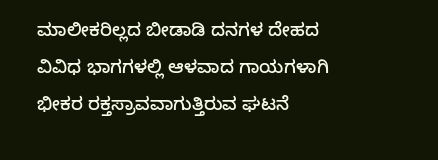ಮಾಲೀಕರಿಲ್ಲದ ಬೀಡಾಡಿ ದನಗಳ ದೇಹದ ವಿವಿಧ ಭಾಗಗಳಲ್ಲಿ ಆಳವಾದ ಗಾಯಗಳಾಗಿ ಭೀಕರ ರಕ್ತಸ್ರಾವವಾಗುತ್ತಿರುವ ಘಟನೆ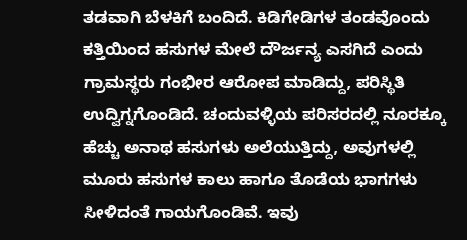ತಡವಾಗಿ ಬೆಳಕಿಗೆ ಬಂದಿದೆ. ಕಿಡಿಗೇಡಿಗಳ ತಂಡವೊಂದು ಕತ್ತಿಯಿಂದ ಹಸುಗಳ ಮೇಲೆ ದೌರ್ಜನ್ಯ ಎಸಗಿದೆ ಎಂದು ಗ್ರಾಮಸ್ಥರು ಗಂಭೀರ ಆರೋಪ ಮಾಡಿದ್ದು, ಪರಿಸ್ಥಿತಿ ಉದ್ವಿಗ್ನಗೊಂಡಿದೆ. ಚಂದುವಳ್ಳಿಯ ಪರಿಸರದಲ್ಲಿ ನೂರಕ್ಕೂ ಹೆಚ್ಚು ಅನಾಥ ಹಸುಗಳು ಅಲೆಯುತ್ತಿದ್ದು, ಅವುಗಳಲ್ಲಿ ಮೂರು ಹಸುಗಳ ಕಾಲು ಹಾಗೂ ತೊಡೆಯ ಭಾಗಗಳು ಸೀಳಿದಂತೆ ಗಾಯಗೊಂಡಿವೆ. ಇವು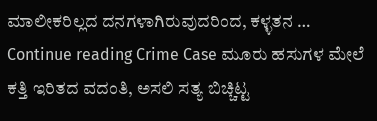ಮಾಲೀಕರಿಲ್ಲದ ದನಗಳಾಗಿರುವುದರಿಂದ, ಕಳ್ಳತನ … Continue reading Crime Case ಮೂರು ಹಸುಗಳ ಮೇಲೆ ಕತ್ತಿ ಇರಿತದ ವದಂತಿ, ಅಸಲಿ ಸತ್ಯ ಬಿಚ್ಚಿಟ್ಟ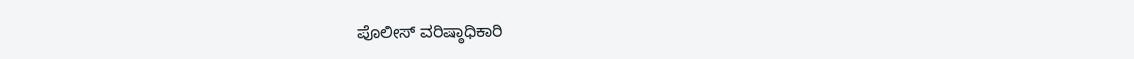ಪೊಲೀಸ್ ವರಿಷ್ಠಾಧಿಕಾರಿ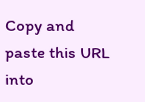Copy and paste this URL into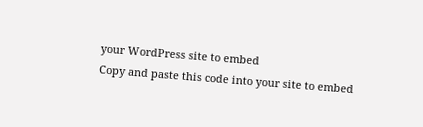your WordPress site to embed
Copy and paste this code into your site to embed